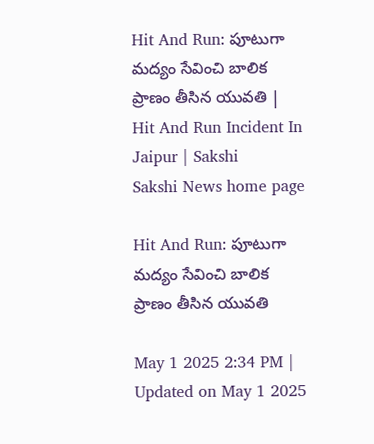Hit And Run: పూటుగా మద్యం సేవించి బాలిక ప్రాణం తీసిన యువతి | Hit And Run Incident In Jaipur | Sakshi
Sakshi News home page

Hit And Run: పూటుగా మద్యం సేవించి బాలిక ప్రాణం తీసిన యువతి

May 1 2025 2:34 PM | Updated on May 1 2025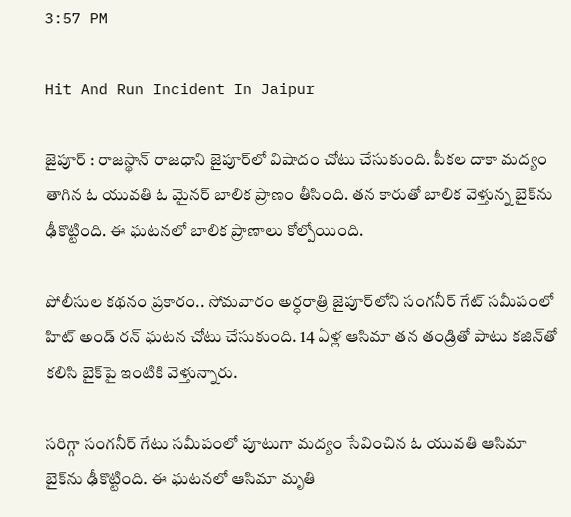3:57 PM

Hit And Run Incident In Jaipur

జైపూర్‌ : రాజస్థాన్ రాజధాని జైపూర్‌లో విషాదం చోటు చేసుకుంది. పీకల దాకా మద్యం తాగిన ఓ యువతి ఓ మైనర్‌ బాలిక ప్రాణం తీసింది. తన కారుతో బాలిక వెళ్తున్న బైక్‌ను ఢీకొట్టింది. ఈ ఘటనలో బాలిక ప్రాణాలు కోల్పోయింది.

పోలీసుల కథనం ప్రకారం.. సోమవారం అర్ధరాత్రి జైపూర్‌లోని సంగనీర్ గేట్ సమీపంలో హిట్‌ అండ్‌ రన్‌ ఘటన చోటు చేసుకుంది. 14 ఏళ్ల ఆసిమా తన తండ్రితో పాటు కజిన్‌తో కలిసి బైక్‌పై ఇంటికి వెళ్తున్నారు.

సరిగ్గా సంగనీర్‌ గేటు సమీపంలో పూటుగా మద్యం సేవించిన ఓ యువతి ఆసిమా బైక్‌ను ఢీకొట్టింది. ఈ ఘటనలో ఆసిమా మృతి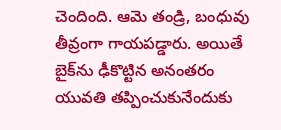చెందింది. ఆమె తండ్రి, బంధువు తీవ్రంగా గాయపడ్డారు. అయితే బైక్‌ను ఢీకొట్టిన అనంతరం యువతి తప్పించుకునేందుకు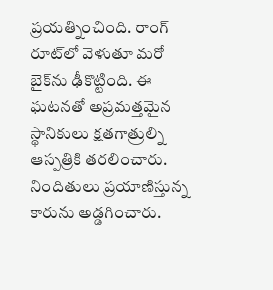ప్రయత్నించింది. రాంగ్‌ రూట్‌లో వెళుతూ మరో బైక్‌ను ఢీకొట్టింది. ఈ ఘటనతో అప్రమత్తమైన స్థానికులు క్షతగాత్రుల్ని ఆస్పత్రికి తరలించారు. నిందితులు ప్రయాణిస్తున్న కారును అడ్డగించారు.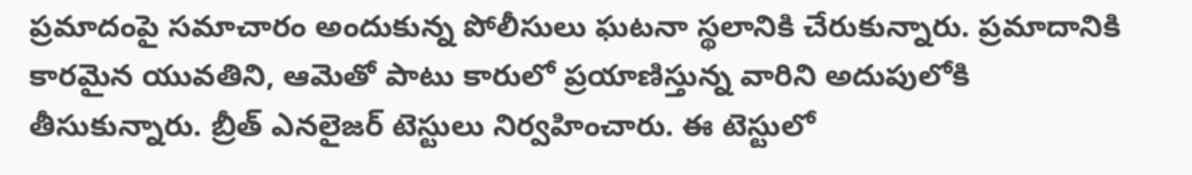ప్రమాదంపై సమాచారం అందుకున్న పోలీసులు ఘటనా స్థలానికి చేరుకున్నారు. ప్రమాదానికి కారమైన యువతిని, ఆమెతో పాటు కారులో ప్రయాణిస్తున్న వారిని అదుపులోకి తీసుకున్నారు. బ్రీత్‌ ఎనలైజర్‌ టెస్టులు నిర్వహించారు. ఈ టెస్టులో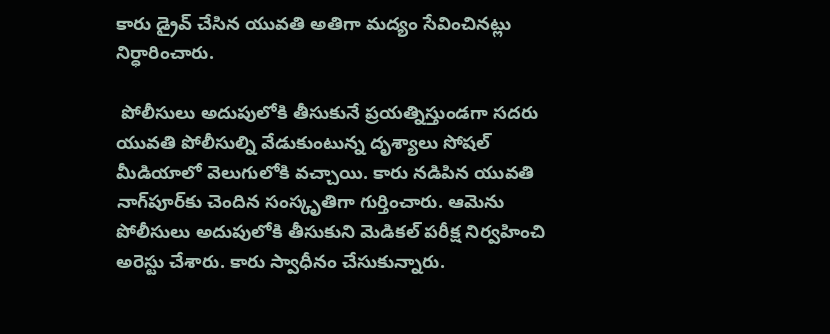కారు డ్రైవ్‌ చేసిన యువతి అతిగా మద్యం సేవించినట్లు నిర్ధారించారు.

 పోలీసులు అదుపులోకి తీసుకునే ప్రయత్నిస్తుండగా సదరు యువతి పోలీసుల్ని వేడుకుంటున్న దృశ్యాలు సోషల్‌ మీడియాలో వెలుగులోకి వచ్చాయి. కారు నడిపిన యువతి నాగ్‌పూర్‌కు చెందిన సంస్కృతిగా గుర్తించారు. ఆమెను పోలీసులు అదుపులోకి తీసుకుని మెడికల్ పరీక్ష నిర్వహించి అరెస్టు చేశారు. కారు స్వాధీనం చేసుకున్నారు.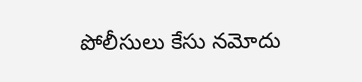పోలీసులు కేసు నమోదు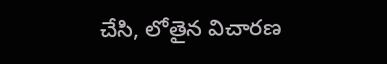చేసి, లోతైన విచారణ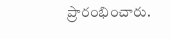ప్రారంభించారు.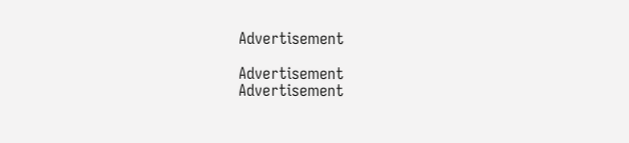Advertisement

Advertisement
Advertisement